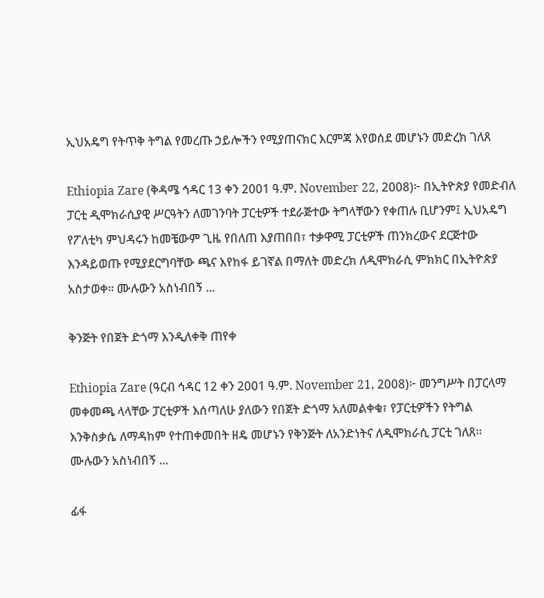ኢህአዴግ የትጥቅ ትግል የመረጡ ኃይሎችን የሚያጠናክር እርምጃ እየወሰደ መሆኑን መድረክ ገለጸ

Ethiopia Zare (ቅዳሜ ኅዳር 13 ቀን 2001 ዓ.ም. November 22, 2008)፦ በኢትዮጵያ የመድብለ ፓርቲ ዲሞክራሲያዊ ሥርዓትን ለመገንባት ፓርቲዎች ተደራጅተው ትግላቸውን የቀጠሉ ቢሆንም፤ ኢህአዴግ የፖለቲካ ምህዳሩን ከመቼውም ጊዜ የበለጠ እያጠበበ፣ ተቃዋሚ ፓርቲዎች ጠንክረውና ደርጅተው እንዳይወጡ የሚያደርግባቸው ጫና እየከፋ ይገኛል በማለት መድረክ ለዲሞክራሲ ምክክር በኢትዮጵያ አስታወቀ። ሙሉውን አስነብበኝ ...

ቅንጅት የበጀት ድጎማ እንዲለቀቅ ጠየቀ

Ethiopia Zare (ዓርብ ኅዳር 12 ቀን 2001 ዓ.ም. November 21, 2008)፦ መንግሥት በፓርላማ መቀመጫ ላላቸው ፓርቲዎች እሰጣለሁ ያለውን የበጀት ድጎማ አለመልቀቁ፣ የፓርቲዎችን የትግል እንቅስቃሴ ለማዳከም የተጠቀመበት ዘዴ መሆኑን የቅንጅት ለአንድነትና ለዲሞክራሲ ፓርቲ ገለጸ። ሙሉውን አስነብበኝ ...

ፊፋ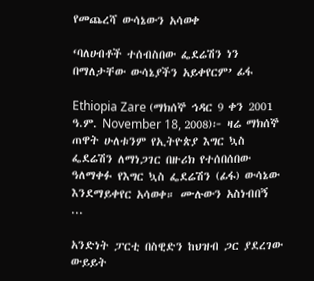የመጨረሻ ውሳኔውን አሳወቀ

‘ባለሀብቶች ተሰብስበው ፌደሬሽን ነን በማለታቸው ውሳኔያችን አይቀየርም’ ፊፋ

Ethiopia Zare (ማክሰኞ ኅዳር 9 ቀን 2001 ዓ.ም. November 18, 2008)፦ ዛሬ ማክሰኞ ጠዋት ሁለቱንም የኢትዮጵያ እግር ኳስ ፌደሬሽን ለማነጋገር በዙሪክ የተሰበሰበው ዓለማቀፉ የእግር ኳስ ፌደሬሽን (ፊፋ) ውሳኔው እንደማይቀየር አሳወቀ። ሙሉውን አስነብበኝ ...

አንድነት ፓርቲ በስዊድን ከህዝብ ጋር ያደረገው ውይይት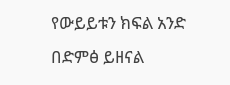የውይይቱን ክፍል አንድ በድምፅ ይዘናል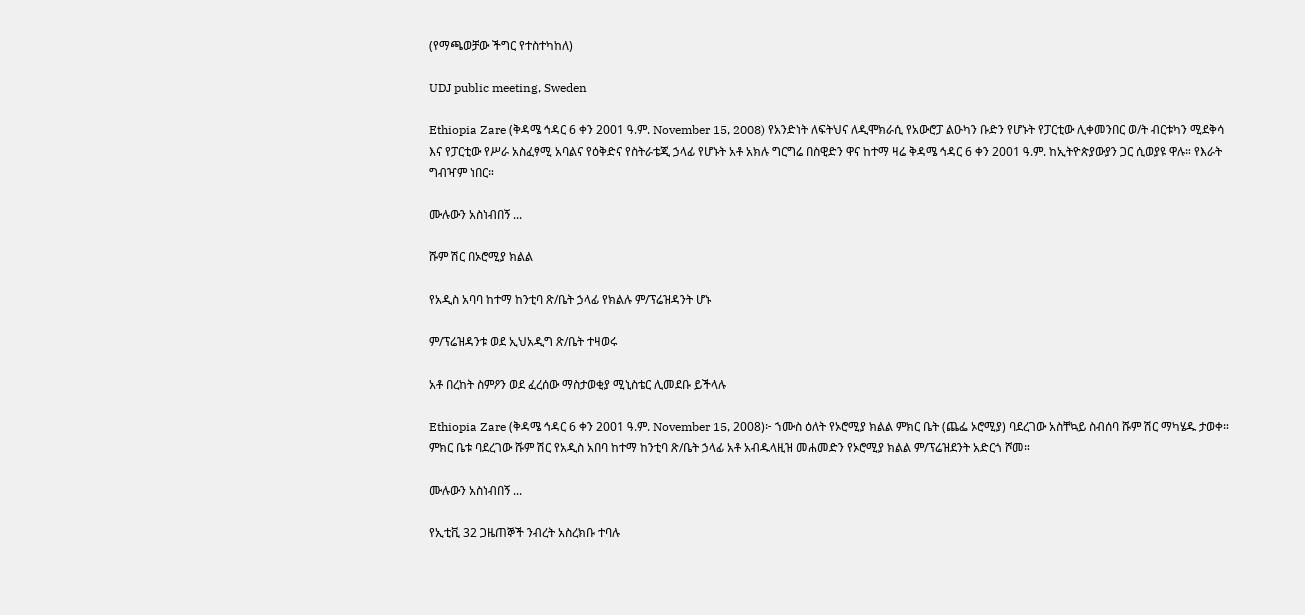(የማጫወቻው ችግር የተስተካከለ)

UDJ public meeting, Sweden

Ethiopia Zare (ቅዳሜ ኅዳር 6 ቀን 2001 ዓ.ም. November 15, 2008) የአንድነት ለፍትህና ለዲሞክራሲ የአውሮፓ ልዑካን ቡድን የሆኑት የፓርቲው ሊቀመንበር ወ/ት ብርቱካን ሚደቅሳ እና የፓርቲው የሥራ አስፈፃሚ አባልና የዕቅድና የስትራቴጂ ኃላፊ የሆኑት አቶ አክሉ ግርግሬ በስዊድን ዋና ከተማ ዛሬ ቅዳሜ ኅዳር 6 ቀን 2001 ዓ.ም. ከኢትዮጵያውያን ጋር ሲወያዩ ዋሉ። የእራት ግብዣም ነበር።

ሙሉውን አስነብበኝ ...

ሹም ሽር በኦሮሚያ ክልል

የአዲስ አባባ ከተማ ከንቲባ ጽ/ቤት ኃላፊ የክልሉ ም/ፕሬዝዳንት ሆኑ

ም/ፕሬዝዳንቱ ወደ ኢህአዲግ ጽ/ቤት ተዛወሩ

አቶ በረከት ስምዖን ወደ ፈረሰው ማስታወቂያ ሚኒስቴር ሊመደቡ ይችላሉ

Ethiopia Zare (ቅዳሜ ኅዳር 6 ቀን 2001 ዓ.ም. November 15, 2008)፦ ኀሙስ ዕለት የኦሮሚያ ክልል ምክር ቤት (ጨፌ ኦሮሚያ) ባደረገው አስቸኳይ ስብሰባ ሹም ሽር ማካሄዱ ታወቀ። ምክር ቤቱ ባደረገው ሹም ሽር የአዲስ አበባ ከተማ ከንቲባ ጽ/ቤት ኃላፊ አቶ አብዱላዚዝ መሐመድን የኦሮሚያ ክልል ም/ፕሬዝደንት አድርጎ ሾመ።

ሙሉውን አስነብበኝ ...

የኢቲቪ 32 ጋዜጠኞች ንብረት አስረክቡ ተባሉ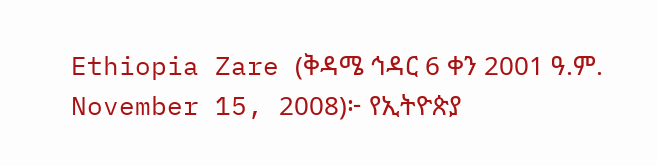Ethiopia Zare (ቅዳሜ ኅዳር 6 ቀን 2001 ዓ.ም. November 15, 2008)፦ የኢትዮጵያ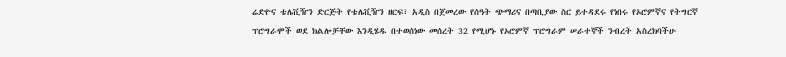ሬድዮና ቴሌቪዥን ድርጅት የቴሌቪዥን ዘርፍ፣ አዲስ በጀመረው የሰዓት ጭማሪና በጣቢያው ስር ይተዳደሩ የነበሩ የኦሮምኛና የትግርኛ ፕሮግራሞች ወደ ክልሎቻቸው እንዲሄዱ በተወሰነው መሰረት 32 የሚሆኑ የኦሮምኛ ፕሮግራም ሠራተኞች ንብረት አስረክባችሁ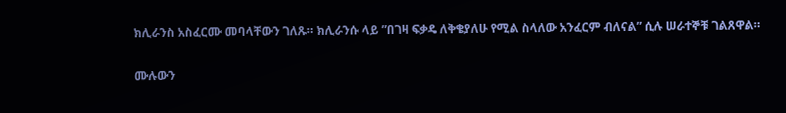ክሊራንስ አስፈርሙ መባላቸውን ገለጹ። ክሊራንሱ ላይ ”በገዛ ፍቃዴ ለቅቄያለሁ የሚል ስላለው አንፈርም ብለናል” ሲሉ ሠራተኞቹ ገልጸዋል።

ሙሉውን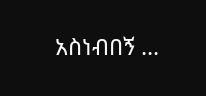አስነብበኝ ...